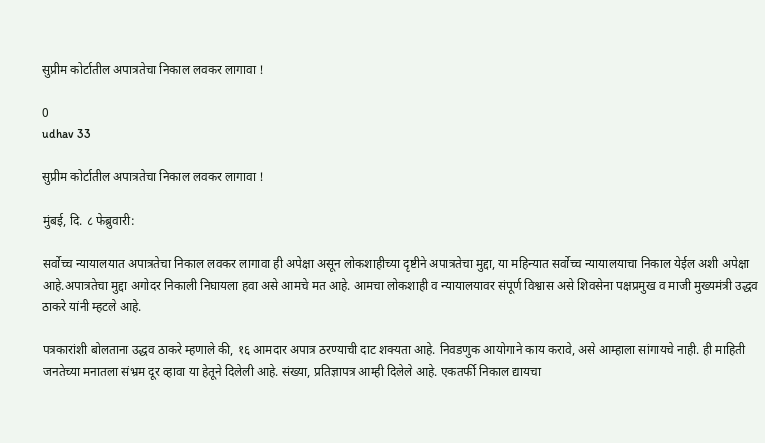सुप्रीम कोर्टातील अपात्रतेचा निकाल लवकर लागावा !

0
udhav 33

सुप्रीम कोर्टातील अपात्रतेचा निकाल लवकर लागावा !

मुंबई, दि. ८ फेब्रुवारी:

सर्वोच्च न्यायालयात अपात्रतेचा निकाल लवकर लागावा ही अपेक्षा असून लोकशाहीच्या दृष्टीने अपात्रतेचा मुद्दा, या महिन्यात सर्वोच्च न्यायालयाचा निकाल येईल अशी अपेक्षा आहे.अपात्रतेचा मुद्दा अगोदर निकाली निघायला हवा असे आमचे मत आहे. आमचा लोकशाही व न्यायालयावर संपूर्ण विश्वास असे शिवसेना पक्षप्रमुख व माजी मुख्यमंत्री उद्धव ठाकरे यांनी म्हटले आहे.

पत्रकारांशी बोलताना उद्धव ठाकरे म्हणाले की, १६ आमदार अपात्र ठरण्याची दाट शक्यता आहे. निवडणुक आयोगाने काय करावे, असे आम्हाला सांगायचे नाही. ही माहिती जनतेच्या मनातला संभ्रम दूर व्हावा या हेतूने दिलेली आहे. संख्या, प्रतिज्ञापत्र आम्ही दिलेले आहे. एकतर्फी निकाल द्यायचा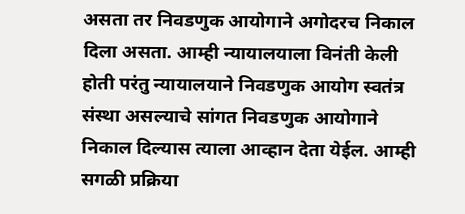असता तर निवडणुक आयोगाने अगोदरच निकाल दिला असता. आम्ही न्यायालयाला विनंती केली होती परंतु न्यायालयाने निवडणुक आयोग स्वतंत्र संस्था असल्याचे सांगत निवडणुक आयोगाने निकाल दिल्यास त्याला आव्हान देता येईल. आम्ही सगळी प्रक्रिया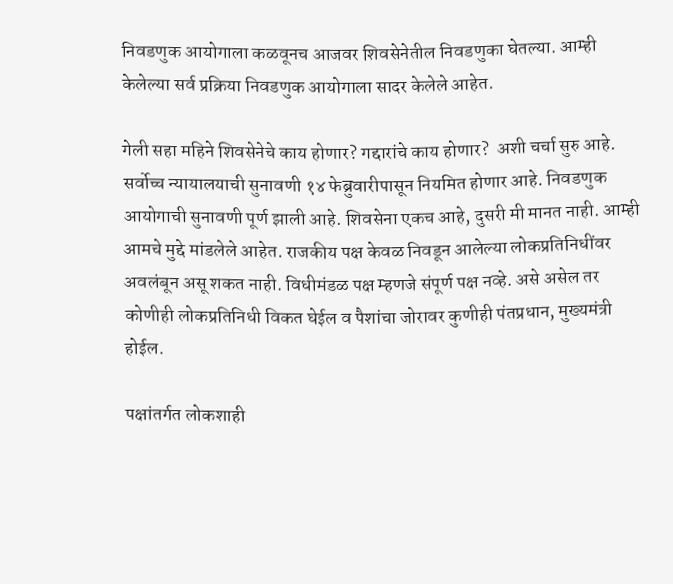निवडणुक आयोगाला कळवूनच आजवर शिवसेनेतील निवडणुका घेतल्या. आम्ही केलेल्या सर्व प्रक्रिया निवडणुक आयोगाला सादर केलेले आहेत.

गेली सहा महिने शिवसेनेचे काय होणार? गद्दारांचे काय होणार?  अशी चर्चा सुरु आहे. सर्वोच्च न्यायालयाची सुनावणी १४ फेब्रुवारीपासून नियमित होणार आहे. निवडणुक आयोगाची सुनावणी पूर्ण झाली आहे. शिवसेना एकच आहे, दुसरी मी मानत नाही. आम्ही आमचे मुद्दे मांडलेले आहेत. राजकीय पक्ष केवळ निवडून आलेल्या लोकप्रतिनिधींवर अवलंबून असू शकत नाही. विधीमंडळ पक्ष म्हणजे संपूर्ण पक्ष नव्हे. असे असेल तर कोणीही लोकप्रतिनिधी विकत घेईल व पैशांचा जोरावर कुणीही पंतप्रधान, मुख्यमंत्री होईल.

पक्षांतर्गत लोकशाही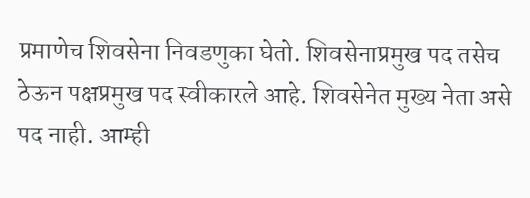प्रमाणेच शिवसेना निवडणुका घेतो. शिवसेनाप्रमुख पद तसेच ठेऊन पक्षप्रमुख पद स्वीकारले आहे. शिवसेनेत मुख्य नेता असे पद नाही. आम्ही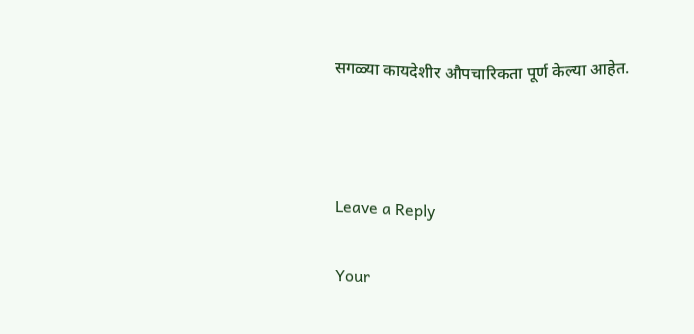सगळ्या कायदेशीर औपचारिकता पूर्ण केल्या आहेत.



Leave a Reply

Your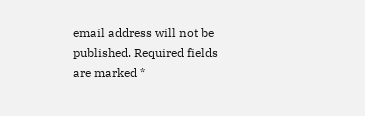email address will not be published. Required fields are marked *